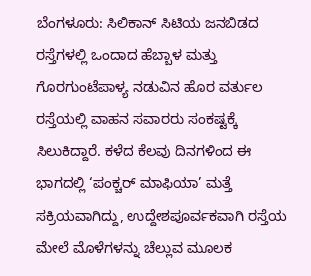ಬೆಂಗಳೂರು: ಸಿಲಿಕಾನ್ ಸಿಟಿಯ ಜನಬಿಡದ ರಸ್ತೆಗಳಲ್ಲಿ ಒಂದಾದ ಹೆಬ್ಬಾಳ ಮತ್ತು ಗೊರಗುಂಟೆಪಾಳ್ಯ ನಡುವಿನ ಹೊರ ವರ್ತುಲ ರಸ್ತೆಯಲ್ಲಿ ವಾಹನ ಸವಾರರು ಸಂಕಷ್ಟಕ್ಕೆ ಸಿಲುಕಿದ್ದಾರೆ. ಕಳೆದ ಕೆಲವು ದಿನಗಳಿಂದ ಈ ಭಾಗದಲ್ಲಿ ‘ಪಂಕ್ಚರ್ ಮಾಫಿಯಾ’ ಮತ್ತೆ ಸಕ್ರಿಯವಾಗಿದ್ದು, ಉದ್ದೇಶಪೂರ್ವಕವಾಗಿ ರಸ್ತೆಯ ಮೇಲೆ ಮೊಳೆಗಳನ್ನು ಚೆಲ್ಲುವ ಮೂಲಕ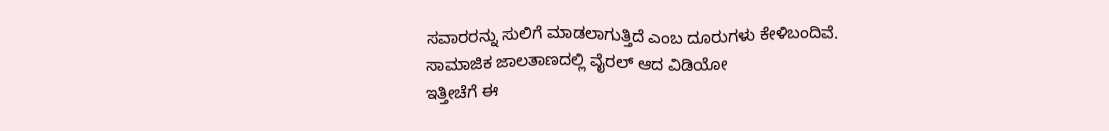ಸವಾರರನ್ನು ಸುಲಿಗೆ ಮಾಡಲಾಗುತ್ತಿದೆ ಎಂಬ ದೂರುಗಳು ಕೇಳಿಬಂದಿವೆ.
ಸಾಮಾಜಿಕ ಜಾಲತಾಣದಲ್ಲಿ ವೈರಲ್ ಆದ ವಿಡಿಯೋ
ಇತ್ತೀಚೆಗೆ ಈ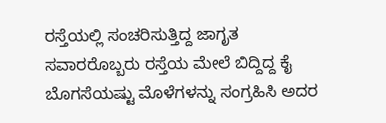ರಸ್ತೆಯಲ್ಲಿ ಸಂಚರಿಸುತ್ತಿದ್ದ ಜಾಗೃತ ಸವಾರರೊಬ್ಬರು ರಸ್ತೆಯ ಮೇಲೆ ಬಿದ್ದಿದ್ದ ಕೈ ಬೊಗಸೆಯಷ್ಟು ಮೊಳೆಗಳನ್ನು ಸಂಗ್ರಹಿಸಿ ಅದರ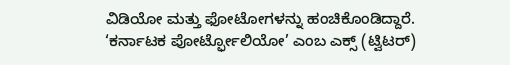ವಿಡಿಯೋ ಮತ್ತು ಫೋಟೋಗಳನ್ನು ಹಂಚಿಕೊಂಡಿದ್ದಾರೆ. ‘ಕರ್ನಾಟಕ ಪೋರ್ಟ್ಫೋಲಿಯೋ’ ಎಂಬ ಎಕ್ಸ್ (ಟ್ವಿಟರ್)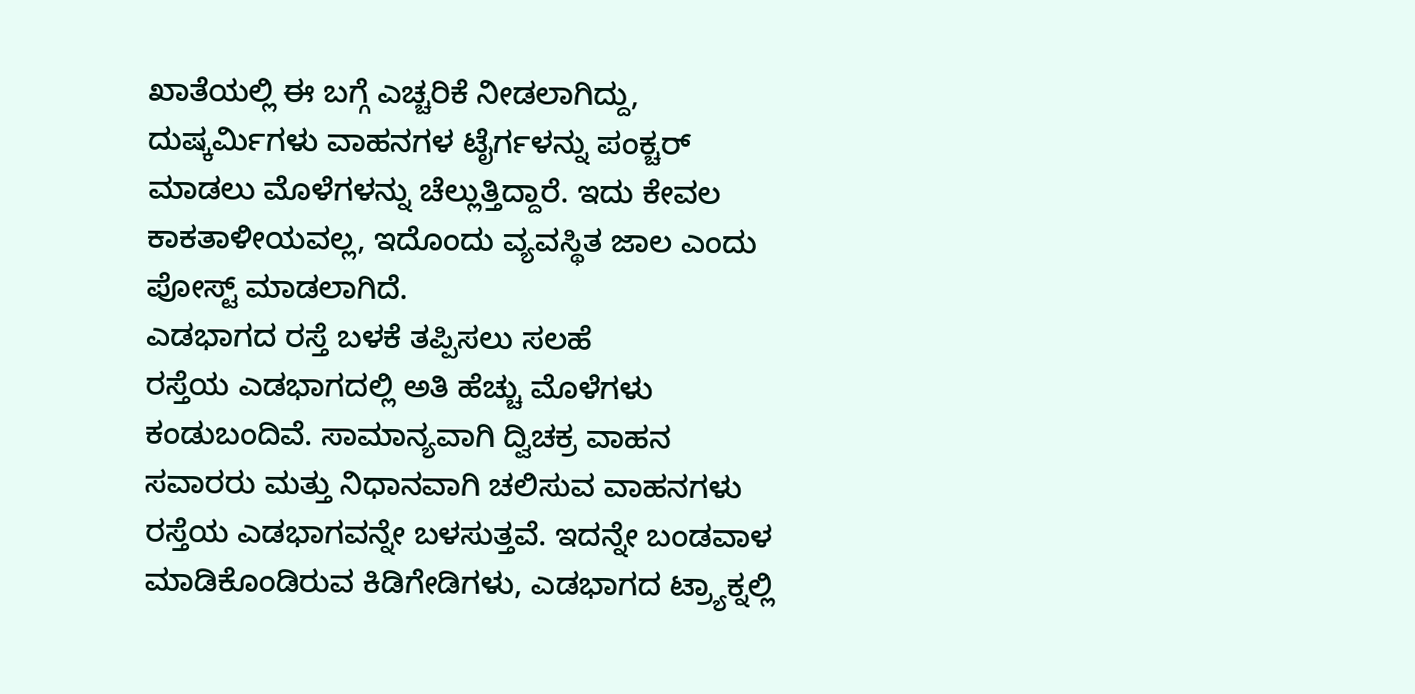ಖಾತೆಯಲ್ಲಿ ಈ ಬಗ್ಗೆ ಎಚ್ಚರಿಕೆ ನೀಡಲಾಗಿದ್ದು, ದುಷ್ಕರ್ಮಿಗಳು ವಾಹನಗಳ ಟೈರ್ಗಳನ್ನು ಪಂಕ್ಚರ್ ಮಾಡಲು ಮೊಳೆಗಳನ್ನು ಚೆಲ್ಲುತ್ತಿದ್ದಾರೆ. ಇದು ಕೇವಲ ಕಾಕತಾಳೀಯವಲ್ಲ, ಇದೊಂದು ವ್ಯವಸ್ಥಿತ ಜಾಲ ಎಂದು ಪೋಸ್ಟ್ ಮಾಡಲಾಗಿದೆ.
ಎಡಭಾಗದ ರಸ್ತೆ ಬಳಕೆ ತಪ್ಪಿಸಲು ಸಲಹೆ
ರಸ್ತೆಯ ಎಡಭಾಗದಲ್ಲಿ ಅತಿ ಹೆಚ್ಚು ಮೊಳೆಗಳು ಕಂಡುಬಂದಿವೆ. ಸಾಮಾನ್ಯವಾಗಿ ದ್ವಿಚಕ್ರ ವಾಹನ ಸವಾರರು ಮತ್ತು ನಿಧಾನವಾಗಿ ಚಲಿಸುವ ವಾಹನಗಳು ರಸ್ತೆಯ ಎಡಭಾಗವನ್ನೇ ಬಳಸುತ್ತವೆ. ಇದನ್ನೇ ಬಂಡವಾಳ ಮಾಡಿಕೊಂಡಿರುವ ಕಿಡಿಗೇಡಿಗಳು, ಎಡಭಾಗದ ಟ್ರ್ಯಾಕ್ನಲ್ಲಿ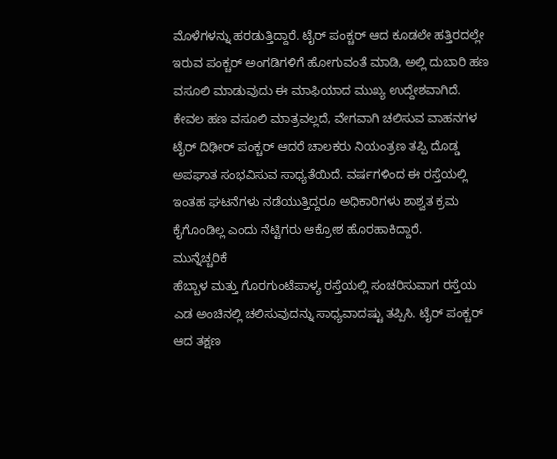ಮೊಳೆಗಳನ್ನು ಹರಡುತ್ತಿದ್ದಾರೆ. ಟೈರ್ ಪಂಕ್ಚರ್ ಆದ ಕೂಡಲೇ ಹತ್ತಿರದಲ್ಲೇ ಇರುವ ಪಂಕ್ಚರ್ ಅಂಗಡಿಗಳಿಗೆ ಹೋಗುವಂತೆ ಮಾಡಿ, ಅಲ್ಲಿ ದುಬಾರಿ ಹಣ ವಸೂಲಿ ಮಾಡುವುದು ಈ ಮಾಫಿಯಾದ ಮುಖ್ಯ ಉದ್ದೇಶವಾಗಿದೆ.
ಕೇವಲ ಹಣ ವಸೂಲಿ ಮಾತ್ರವಲ್ಲದೆ, ವೇಗವಾಗಿ ಚಲಿಸುವ ವಾಹನಗಳ ಟೈರ್ ದಿಢೀರ್ ಪಂಕ್ಚರ್ ಆದರೆ ಚಾಲಕರು ನಿಯಂತ್ರಣ ತಪ್ಪಿ ದೊಡ್ಡ ಅಪಘಾತ ಸಂಭವಿಸುವ ಸಾಧ್ಯತೆಯಿದೆ. ವರ್ಷಗಳಿಂದ ಈ ರಸ್ತೆಯಲ್ಲಿ ಇಂತಹ ಘಟನೆಗಳು ನಡೆಯುತ್ತಿದ್ದರೂ ಅಧಿಕಾರಿಗಳು ಶಾಶ್ವತ ಕ್ರಮ ಕೈಗೊಂಡಿಲ್ಲ ಎಂದು ನೆಟ್ಟಿಗರು ಆಕ್ರೋಶ ಹೊರಹಾಕಿದ್ದಾರೆ.
ಮುನ್ನೆಚ್ಚರಿಕೆ
ಹೆಬ್ಬಾಳ ಮತ್ತು ಗೊರಗುಂಟೆಪಾಳ್ಯ ರಸ್ತೆಯಲ್ಲಿ ಸಂಚರಿಸುವಾಗ ರಸ್ತೆಯ ಎಡ ಅಂಚಿನಲ್ಲಿ ಚಲಿಸುವುದನ್ನು ಸಾಧ್ಯವಾದಷ್ಟು ತಪ್ಪಿಸಿ. ಟೈರ್ ಪಂಕ್ಚರ್ ಆದ ತಕ್ಷಣ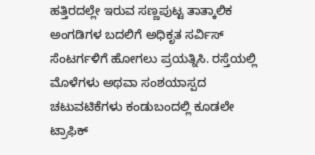ಹತ್ತಿರದಲ್ಲೇ ಇರುವ ಸಣ್ಣಪುಟ್ಟ ತಾತ್ಕಾಲಿಕ ಅಂಗಡಿಗಳ ಬದಲಿಗೆ ಅಧಿಕೃತ ಸರ್ವಿಸ್ ಸೆಂಟರ್ಗಳಿಗೆ ಹೋಗಲು ಪ್ರಯತ್ನಿಸಿ. ರಸ್ತೆಯಲ್ಲಿ ಮೊಳೆಗಳು ಅಥವಾ ಸಂಶಯಾಸ್ಪದ ಚಟುವಟಿಕೆಗಳು ಕಂಡುಬಂದಲ್ಲಿ ಕೂಡಲೇ ಟ್ರಾಫಿಕ್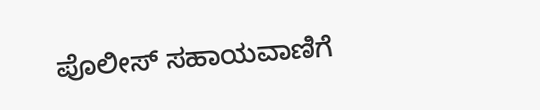ಪೊಲೀಸ್ ಸಹಾಯವಾಣಿಗೆ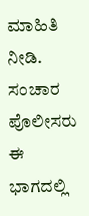ಮಾಹಿತಿ ನೀಡಿ.
ಸಂಚಾರ ಪೊಲೀಸರು ಈ ಭಾಗದಲ್ಲಿ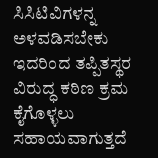ಸಿಸಿಟಿವಿಗಳನ್ನ ಅಳವಡಿಸಬೇಕು ಇದರಿಂದ ತಪ್ಪಿತಸ್ಥರ ವಿರುದ್ಧ ಕಠಿಣ ಕ್ರಮ ಕೈಗೊಳ್ಳಲು ಸಹಾಯವಾಗುತ್ತದೆ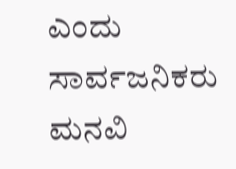ಎಂದು ಸಾರ್ವಜನಿಕರು ಮನವಿ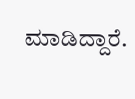ಮಾಡಿದ್ದಾರೆ.